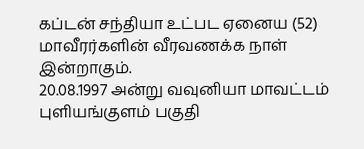கப்டன் சந்தியா உட்பட ஏனைய (52) மாவீரர்களின் வீரவணக்க நாள் இன்றாகும்.
20.08.1997 அன்று வவுனியா மாவட்டம் புளியங்குளம் பகுதி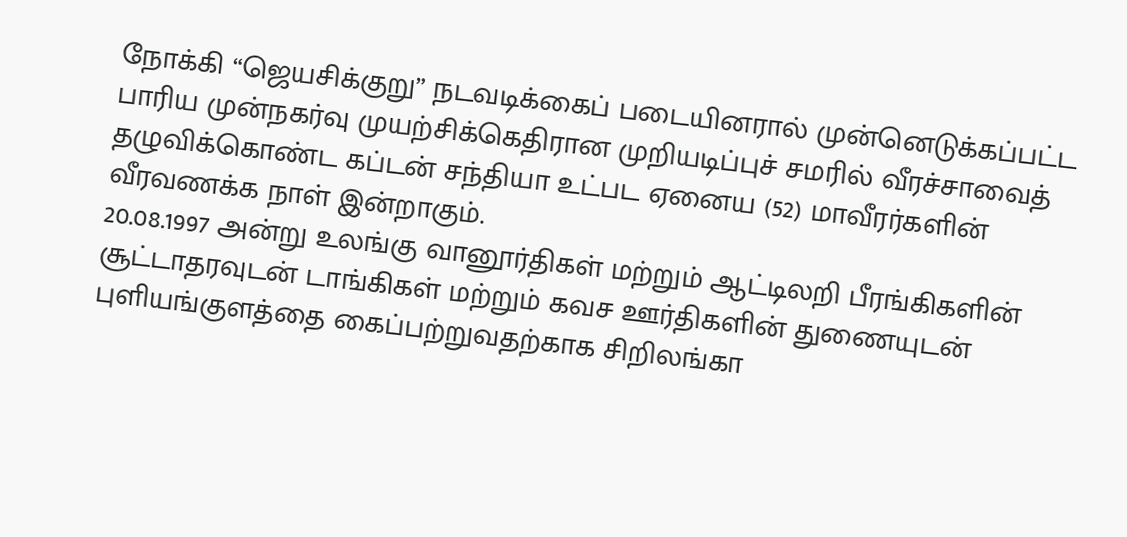நோக்கி “ஜெயசிக்குறு” நடவடிக்கைப் படையினரால் முன்னெடுக்கப்பட்ட பாரிய முன்நகர்வு முயற்சிக்கெதிரான முறியடிப்புச் சமரில் வீரச்சாவைத் தழுவிக்கொண்ட கப்டன் சந்தியா உட்பட ஏனைய (52) மாவீரர்களின் வீரவணக்க நாள் இன்றாகும்.
20.08.1997 அன்று உலங்கு வானூர்திகள் மற்றும் ஆட்டிலறி பீரங்கிகளின் சூட்டாதரவுடன் டாங்கிகள் மற்றும் கவச ஊர்திகளின் துணையுடன் புளியங்குளத்தை கைப்பற்றுவதற்காக சிறிலங்கா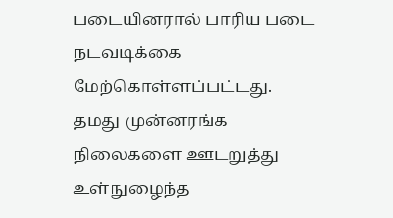படையினரால் பாரிய படை நடவடிக்கை மேற்கொள்ளப்பட்டது.
தமது முன்னரங்க நிலைகளை ஊடறுத்து உள்நுழைந்த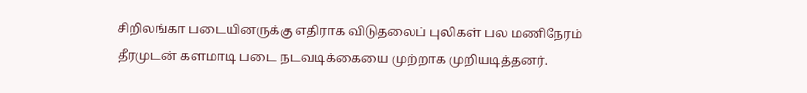சிறிலங்கா படையினருக்கு எதிராக விடுதலைப் புலிகள் பல மணிநேரம் தீரமுடன் களமாடி படை நடவடிக்கையை முற்றாக முறியடித்தனர்.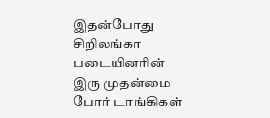இதன்போது சிறிலங்கா படையினரின் இரு முதன்மை போர் டாங்கிகள்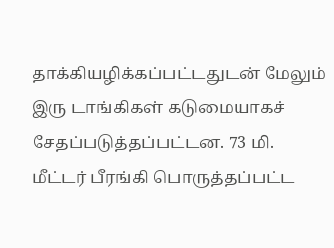தாக்கியழிக்கப்பட்டதுடன் மேலும் இரு டாங்கிகள் கடுமையாகச் சேதப்படுத்தப்பட்டன. 73 மி. மீட்டர் பீரங்கி பொருத்தப்பட்ட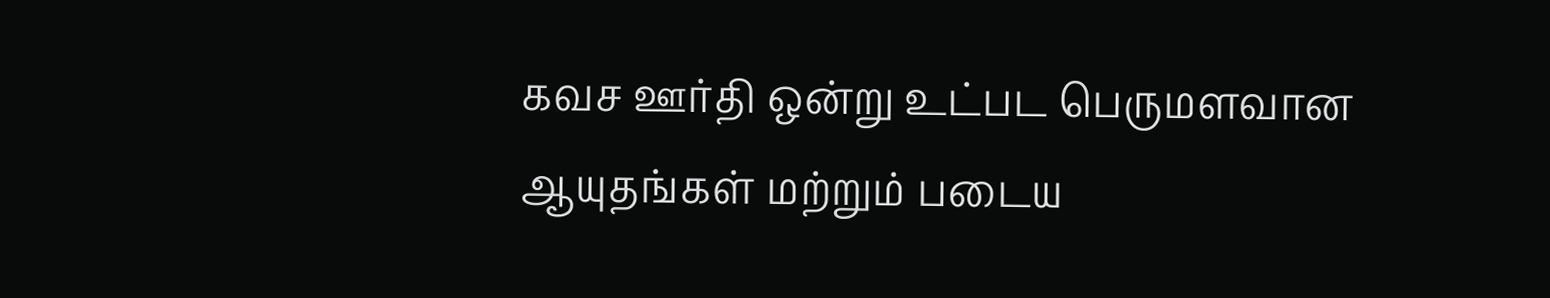கவச ஊர்தி ஒன்று உட்பட பெருமளவான ஆயுதங்கள் மற்றும் படைய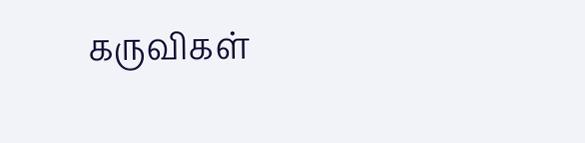கருவிகள்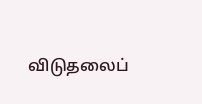விடுதலைப்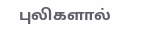புலிகளால்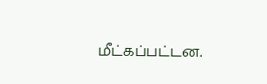மீட்கப்பட்டன.